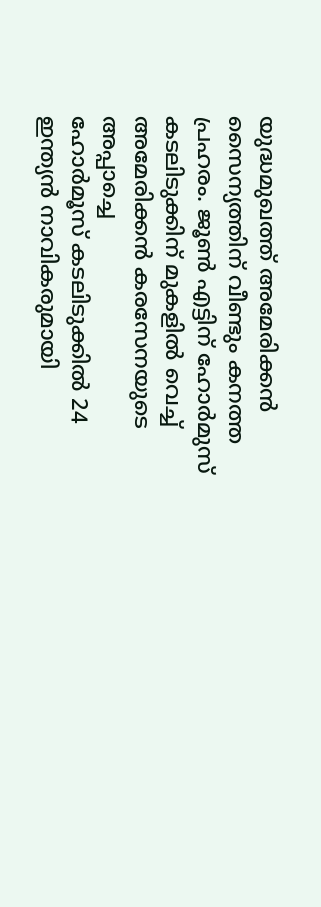യുദ്ധമുഖത്ത് അമേരിക്കൻ സൈന്യത്തിന് വീണ്ടും കനത്ത പ്രഹരം. ജൂൺ എട്ടിന് ഹോർമുസ് കടലിടുക്കിന് മുകളിൽ വെച്ച് അമേരിക്കൻ കരസേനയുടെ അപ്പാച്ചെ
ഹോർമൂസ് കടലിടുക്കിൽ 24 ഇന്ത്യൻ നാവികരുമായി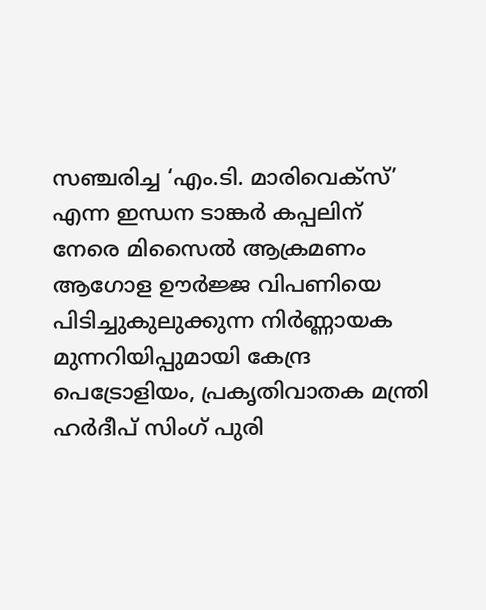സഞ്ചരിച്ച ‘എം.ടി. മാരിവെക്സ്’ എന്ന ഇന്ധന ടാങ്കർ കപ്പലിന് നേരെ മിസൈൽ ആക്രമണം
ആഗോള ഊർജ്ജ വിപണിയെ പിടിച്ചുകുലുക്കുന്ന നിർണ്ണായക മുന്നറിയിപ്പുമായി കേന്ദ്ര പെട്രോളിയം, പ്രകൃതിവാതക മന്ത്രി ഹർദീപ് സിംഗ് പുരി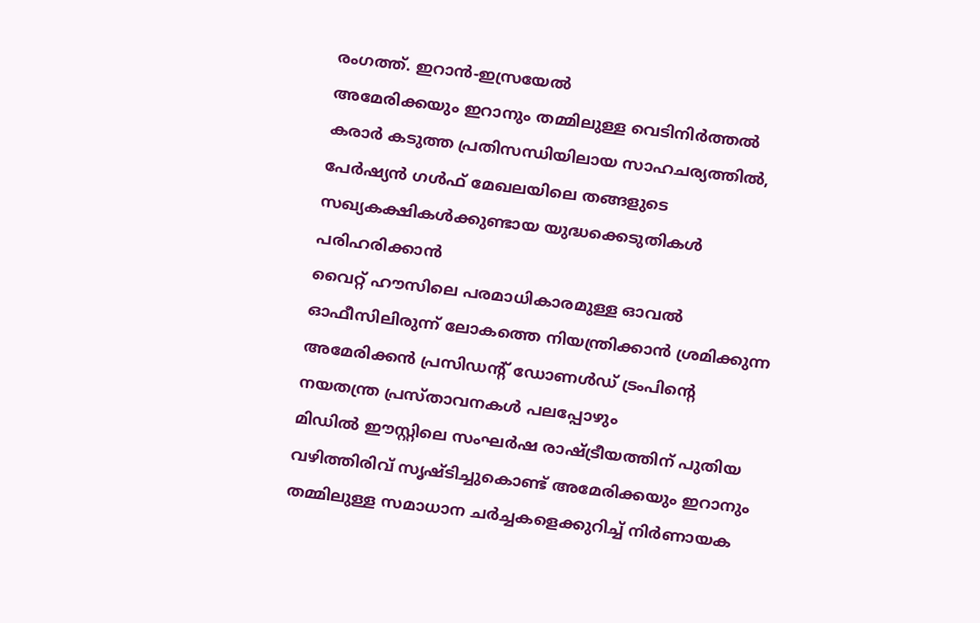രംഗത്ത്. ഇറാൻ-ഇസ്രയേൽ
അമേരിക്കയും ഇറാനും തമ്മിലുള്ള വെടിനിർത്തൽ കരാർ കടുത്ത പ്രതിസന്ധിയിലായ സാഹചര്യത്തിൽ, പേർഷ്യൻ ഗൾഫ് മേഖലയിലെ തങ്ങളുടെ സഖ്യകക്ഷികൾക്കുണ്ടായ യുദ്ധക്കെടുതികൾ പരിഹരിക്കാൻ
വൈറ്റ് ഹൗസിലെ പരമാധികാരമുള്ള ഓവൽ ഓഫീസിലിരുന്ന് ലോകത്തെ നിയന്ത്രിക്കാൻ ശ്രമിക്കുന്ന അമേരിക്കൻ പ്രസിഡന്റ് ഡോണൾഡ് ട്രംപിന്റെ നയതന്ത്ര പ്രസ്താവനകൾ പലപ്പോഴും
മിഡിൽ ഈസ്റ്റിലെ സംഘർഷ രാഷ്ട്രീയത്തിന് പുതിയ വഴിത്തിരിവ് സൃഷ്ടിച്ചുകൊണ്ട് അമേരിക്കയും ഇറാനും തമ്മിലുള്ള സമാധാന ചർച്ചകളെക്കുറിച്ച് നിർണായക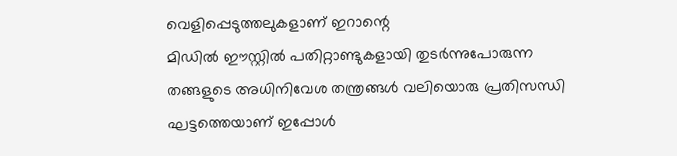വെളിപ്പെടുത്തലുകളാണ് ഇറാന്റെ
മിഡിൽ ഈസ്റ്റിൽ പതിറ്റാണ്ടുകളായി തുടർന്നുപോരുന്ന തങ്ങളുടെ അധിനിവേശ തന്ത്രങ്ങൾ വലിയൊരു പ്രതിസന്ധി ഘട്ടത്തെയാണ് ഇപ്പോൾ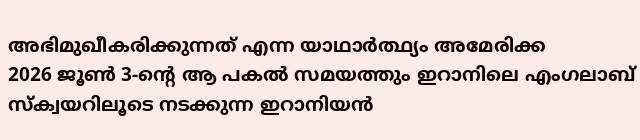അഭിമുഖീകരിക്കുന്നത് എന്ന യാഥാർത്ഥ്യം അമേരിക്ക
2026 ജൂൺ 3-ന്റെ ആ പകൽ സമയത്തും ഇറാനിലെ എംഗലാബ് സ്ക്വയറിലൂടെ നടക്കുന്ന ഇറാനിയൻ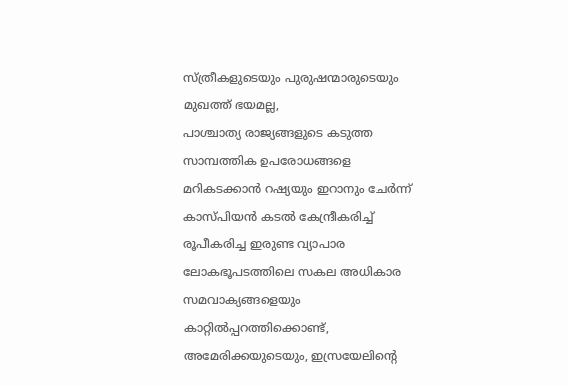സ്ത്രീകളുടെയും പുരുഷന്മാരുടെയും മുഖത്ത് ഭയമല്ല,
പാശ്ചാത്യ രാജ്യങ്ങളുടെ കടുത്ത സാമ്പത്തിക ഉപരോധങ്ങളെ മറികടക്കാൻ റഷ്യയും ഇറാനും ചേർന്ന് കാസ്പിയൻ കടൽ കേന്ദ്രീകരിച്ച് രൂപീകരിച്ച ഇരുണ്ട വ്യാപാര
ലോകഭൂപടത്തിലെ സകല അധികാര സമവാക്യങ്ങളെയും കാറ്റിൽപ്പറത്തിക്കൊണ്ട്, അമേരിക്കയുടെയും, ഇസ്രയേലിന്റെ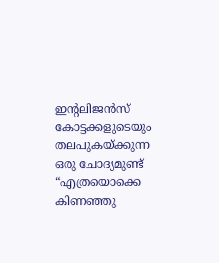ഇന്റലിജൻസ് കോട്ടക്കളുടെയും തലപുകയ്ക്കുന്ന ഒരു ചോദ്യമുണ്ട് “എത്രയൊക്കെ കിണഞ്ഞു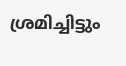ശ്രമിച്ചിട്ടും